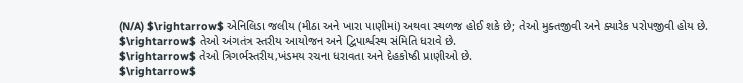(N/A) $\rightarrow$ એનિલિડા જલીય (મીઠા અને ખારા પાણીમાં) અથવા સ્થળજ હોઈ શકે છે; તેઓ મુક્તજીવી અને ક્યારેક પરોપજીવી હોય છે.
$\rightarrow$ તેઓ અંગતંત્ર સ્તરીય આયોજન અને દ્વિપાર્શ્વસ્થ સંમિતિ ધરાવે છે.
$\rightarrow$ તેઓ ત્રિગર્ભસ્તરીય,ખંડમય રચના ધરાવતા અને દેહકોષ્ઠી પ્રાણીઓ છે.
$\rightarrow$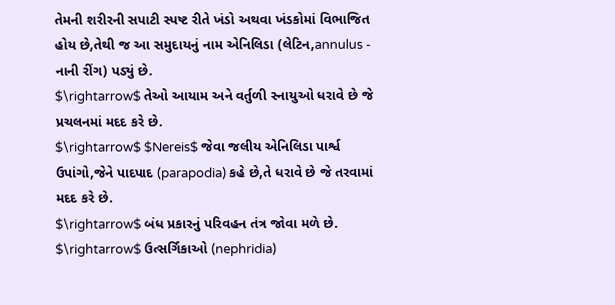તેમની શરીરની સપાટી સ્પષ્ટ રીતે ખંડો અથવા ખંડકોમાં વિભાજિત હોય છે,તેથી જ આ સમુદાયનું નામ એનિલિડા (લેટિન,annulus - નાની રીંગ) પડ્યું છે.
$\rightarrow$ તેઓ આયામ અને વર્તુળી સ્નાયુઓ ધરાવે છે જે પ્રચલનમાં મદદ કરે છે.
$\rightarrow$ $Nereis$ જેવા જલીય એનિલિડા પાર્શ્વ ઉપાંગો,જેને પાદપાદ (parapodia) કહે છે,તે ધરાવે છે જે તરવામાં મદદ કરે છે.
$\rightarrow$ બંધ પ્રકારનું પરિવહન તંત્ર જોવા મળે છે.
$\rightarrow$ ઉત્સર્ગિકાઓ (nephridia)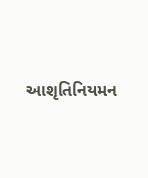આશૃતિનિયમન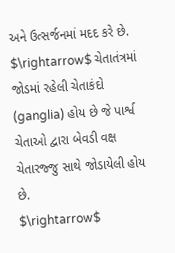અને ઉત્સર્જનમાં મદદ કરે છે.
$\rightarrow$ ચેતાતંત્રમાં જોડમાં રહેલી ચેતાકંદો (ganglia) હોય છે જે પાર્શ્વ ચેતાઓ દ્વારા બેવડી વક્ષ ચેતારજ્જુ સાથે જોડાયેલી હોય છે.
$\rightarrow$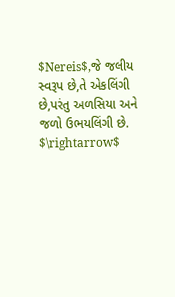$Nereis$,જે જલીય સ્વરૂપ છે,તે એકલિંગી છે,પરંતુ અળસિયા અને જળો ઉભયલિંગી છે.
$\rightarrow$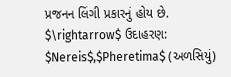પ્રજનન લિંગી પ્રકારનું હોય છે.
$\rightarrow$ ઉદાહરણ: $Nereis$,$Pheretima$ (અળસિયું)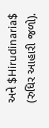અને $Hirudinaria$ (રુધિર આહારી જળો).